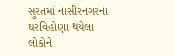સુરતમાં નાસીરનગરના ઘરવિહોણા થયેલા લોકોને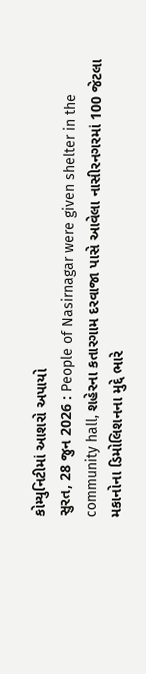કોમ્યુનિટીમાં આશરો અપાયો
સુરત, 28 જુન 2026 : People of Nasirnagar were given shelter in the community hall, શહેરના કતારગામ દરવાજા પાસે આવેલા નાસીરનગરમાં 100 જેટલા મકાનોના ડિમોલિશનના મુદ્દે ભારે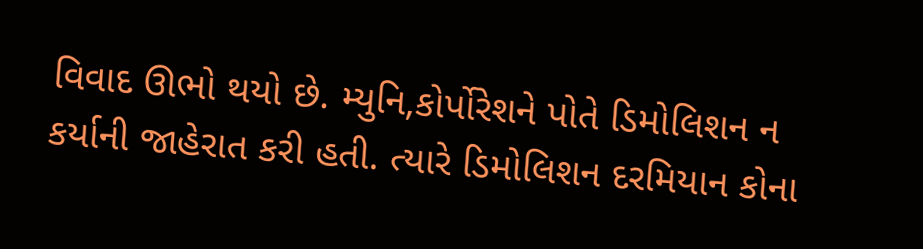વિવાદ ઊભો થયો છે. મ્યુનિ,કોર્પોરેશને પોતે ડિમોલિશન ન કર્યાની જાહેરાત કરી હતી. ત્યારે ડિમોલિશન દરમિયાન કોના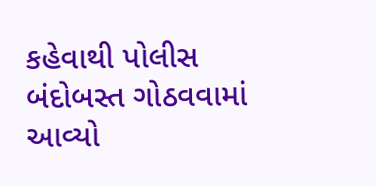કહેવાથી પોલીસ બંદોબસ્ત ગોઠવવામાં આવ્યો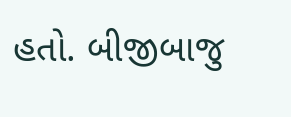હતો. બીજીબાજુ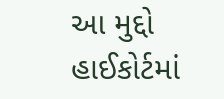આ મુદ્દો હાઈકોર્ટમાં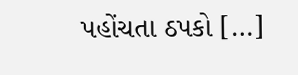પહોંચતા ઠપકો […]